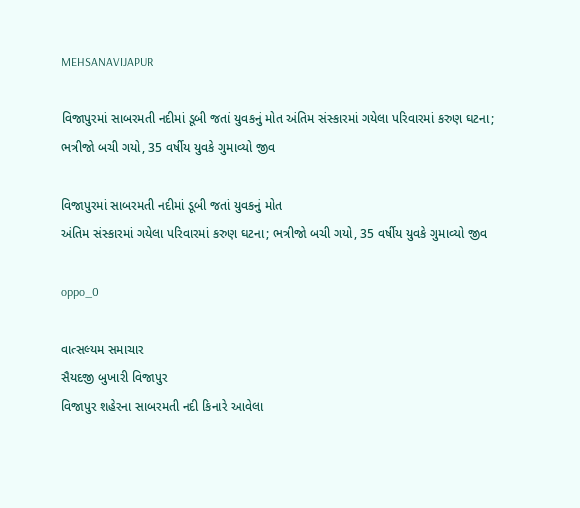MEHSANAVIJAPUR

વિજાપુરમાં સાબરમતી નદીમાં ડૂબી જતાં યુવકનું મોત અંતિમ સંસ્કારમાં ગયેલા પરિવારમાં કરુણ ઘટના; ભત્રીજો બચી ગયો, 35 વર્ષીય યુવકે ગુમાવ્યો જીવ

વિજાપુરમાં સાબરમતી નદીમાં ડૂબી જતાં યુવકનું મોત
અંતિમ સંસ્કારમાં ગયેલા પરિવારમાં કરુણ ઘટના; ભત્રીજો બચી ગયો, 35 વર્ષીય યુવકે ગુમાવ્યો જીવ

oppo_0

વાત્સલ્યમ સમાચાર
સૈયદજી બુખારી વિજાપુર
વિજાપુર શહેરના સાબરમતી નદી કિનારે આવેલા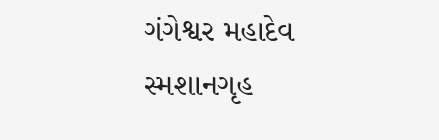ગંગેશ્વર મહાદેવ સ્મશાનગૃહ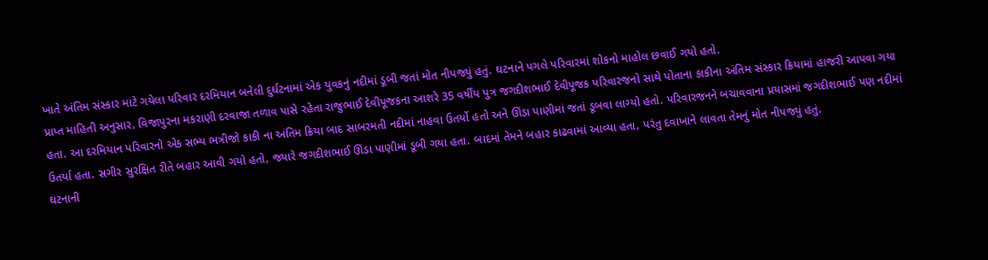ખાતે અંતિમ સંસ્કાર માટે ગયેલા પરિવાર દરમિયાન બનેલી દુર્ઘટનામાં એક યુવકનું નદીમાં ડૂબી જતાં મોત નીપજ્યું હતું. ઘટનાને પગલે પરિવારમાં શોકનો માહોલ છવાઈ ગયો હતો.
પ્રાપ્ત માહિતી અનુસાર, વિજાપુરના મકરાણી દરવાજા તળાવ પાસે રહેતા રાજુભાઈ દેવીપૂજકના આશરે 35 વર્ષીય પુત્ર જગદીશભાઈ દેવીપૂજક પરિવારજનો સાથે પોતાના કાકીના અંતિમ સંસ્કાર ક્રિયામાં હાજરી આપવા ગયા હતા. આ દરમિયાન પરિવારનો એક સભ્ય ભત્રીજો કાકી ના અંતિમ ક્રિયા બાદ સાબરમતી નદીમાં નાહવા ઉતર્યો હતો અને ઊંડા પાણીમાં જતાં ડૂબવા લાગ્યો હતો. પરિવારજનને બચાવવાના પ્રયાસમાં જગદીશભાઈ પણ નદીમાં ઉતર્યા હતા. સગીર સુરક્ષિત રીતે બહાર આવી ગયો હતો, જ્યારે જગદીશભાઈ ઊંડા પાણીમાં ડૂબી ગયા હતા. બાદમાં તેમને બહાર કાઢવામાં આવ્યા હતા, પરંતુ દવાખાને લાવતા તેમનું મોત નીપજ્યું હતું.
ઘટનાની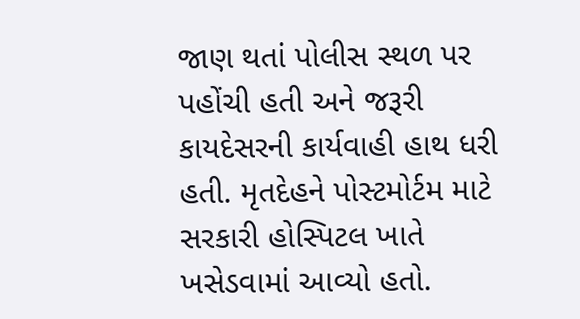જાણ થતાં પોલીસ સ્થળ પર પહોંચી હતી અને જરૂરી કાયદેસરની કાર્યવાહી હાથ ધરી હતી. મૃતદેહને પોસ્ટમોર્ટમ માટે સરકારી હોસ્પિટલ ખાતે ખસેડવામાં આવ્યો હતો.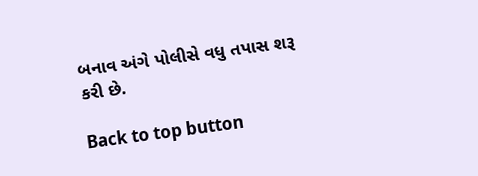બનાવ અંગે પોલીસે વધુ તપાસ શરૂ કરી છે.

Back to top button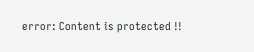error: Content is protected !!